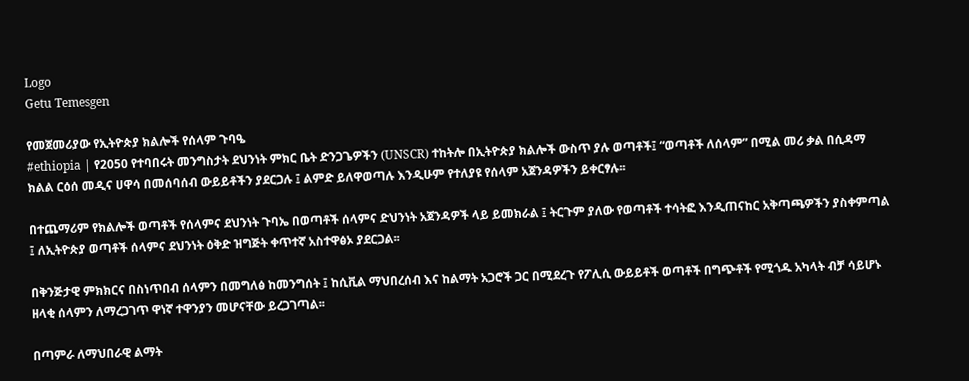Logo
Getu Temesgen

የመጀመሪያው የኢትዮጵያ ክልሎች የሰላም ጉባዔ
#ethiopia | የ2050 የተባበሩት መንግስታት ደህንነት ምክር ቤት ድንጋጌዎችን (UNSCR) ተከትሎ በኢትዮጵያ ክልሎች ውስጥ ያሉ ወጣቶች፤ “ወጣቶች ለሰላም” በሚል መሪ ቃል በሲዳማ ክልል ርዕሰ መዲና ሀዋሳ በመሰባሰብ ውይይቶችን ያደርጋሉ ፤ ልምድ ይለዋወጣሉ እንዲሁም የተለያዩ የሰላም አጀንዳዎችን ይቀርፃሉ፡፡

በተጨማሪም የክልሎች ወጣቶች የሰላምና ደህንነት ጉባኤ በወጣቶች ሰላምና ድህንነት አጀንዳዎች ላይ ይመክራል ፤ ትርጉም ያለው የወጣቶች ተሳትፎ እንዲጠናከር አቅጣጫዎችን ያስቀምጣል ፤ ለኢትዮጵያ ወጣቶች ሰላምና ደህንነት ዕቅድ ዝግጅት ቀጥተኛ አስተዋፅኦ ያደርጋል፡፡

በቅንጅታዊ ምክክርና በስነጥበብ ሰላምን በመግለፅ ከመንግሰት ፤ ከሲቪል ማህበረሰብ እና ከልማት አጋሮች ጋር በሚደረጉ የፖሊሲ ውይይቶች ወጣቶች በግጭቶች የሚጎዱ አካላት ብቻ ሳይሆኑ ዘላቂ ሰላምን ለማረጋገጥ ዋነኛ ተዋንያን መሆናቸው ይረጋገጣል፡፡

በጣምራ ለማህበራዊ ልማት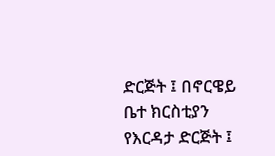ድርጅት ፤ በኖርዌይ ቤተ ክርስቲያን የእርዳታ ድርጅት ፤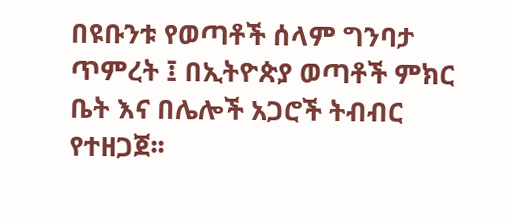በዩቡንቱ የወጣቶች ሰላም ግንባታ ጥምረት ፤ በኢትዮጵያ ወጣቶች ምክር ቤት እና በሌሎች አጋሮች ትብብር የተዘጋጀ፡፡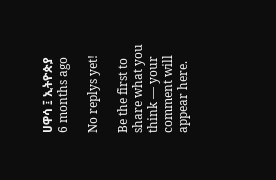ሀዋሳ ፤ ኢትዮጵያ
6 months ago

No replys yet!

Be the first to share what you think — your comment will appear here.